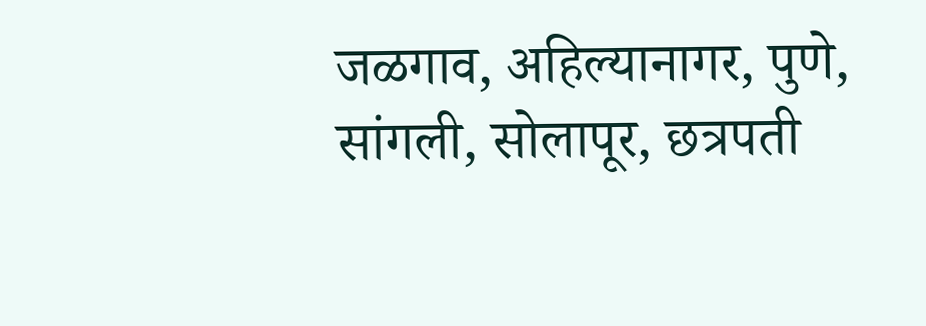जळगाव, अहिल्यानागर, पुणे, सांगली, सोलापूर, छत्रपती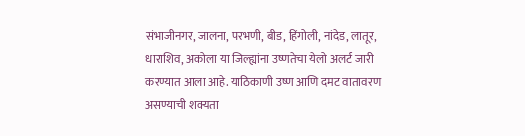संभाजीनगर, जालना, परभणी, बीड, हिंगोली, नांदेड, लातूर, धाराशिव, अकोला या जिल्ह्यांना उष्णतेचा येलो अलर्ट जारी करण्यात आला आहे. याठिकाणी उष्ण आणि दमट वातावरण असण्याची शक्यता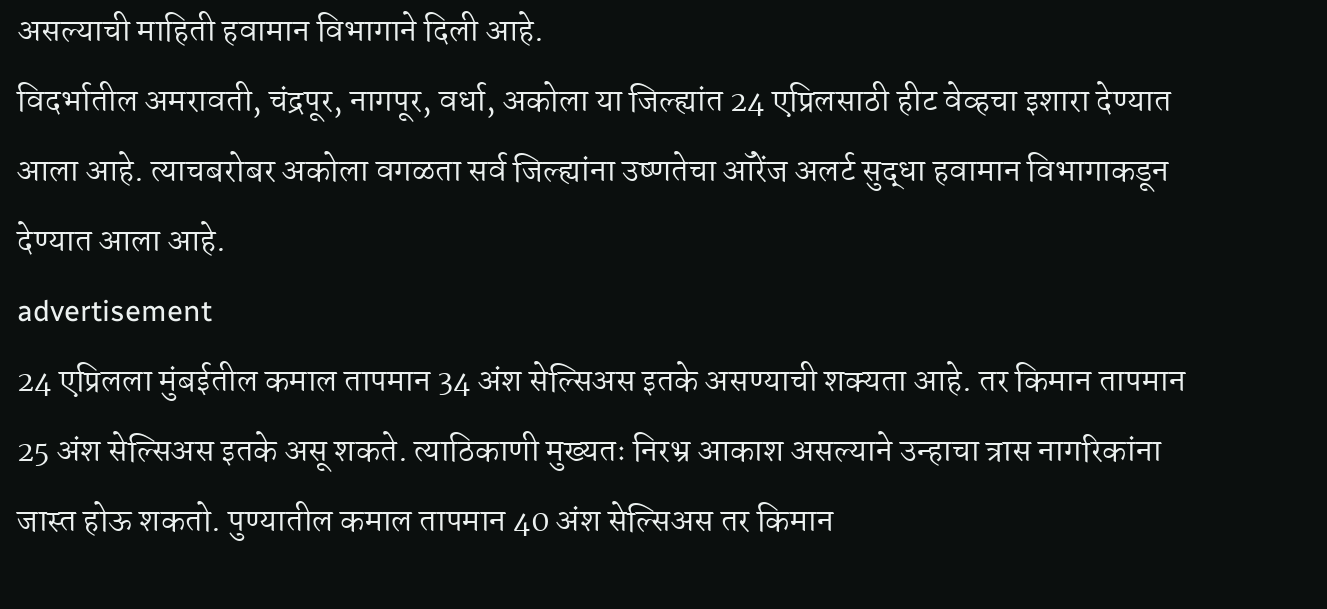असल्याची माहिती हवामान विभागाने दिली आहे.
विदर्भातील अमरावती, चंद्रपूर, नागपूर, वर्धा, अकोला या जिल्ह्यांत 24 एप्रिलसाठी हीट वेव्हचा इशारा देण्यात आला आहे. त्याचबरोबर अकोला वगळता सर्व जिल्ह्यांना उष्णतेचा ऑरेंज अलर्ट सुद्धा हवामान विभागाकडून देण्यात आला आहे.
advertisement
24 एप्रिलला मुंबईतील कमाल तापमान 34 अंश सेल्सिअस इतके असण्याची शक्यता आहे. तर किमान तापमान 25 अंश सेल्सिअस इतके असू शकते. त्याठिकाणी मुख्यतः निरभ्र आकाश असल्याने उन्हाचा त्रास नागरिकांना जास्त होऊ शकतो. पुण्यातील कमाल तापमान 40 अंश सेल्सिअस तर किमान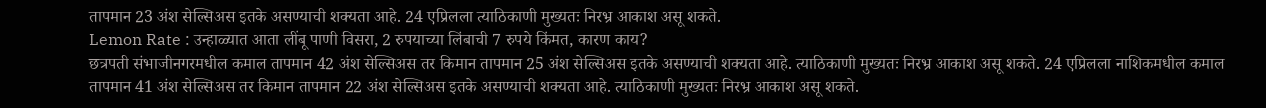तापमान 23 अंश सेल्सिअस इतके असण्याची शक्यता आहे. 24 एप्रिलला त्याठिकाणी मुख्यतः निरभ्र आकाश असू शकते.
Lemon Rate : उन्हाळ्यात आता लींबू पाणी विसरा, 2 रुपयाच्या लिंबाची 7 रुपये किंमत, कारण काय?
छत्रपती संभाजीनगरमधील कमाल तापमान 42 अंश सेल्सिअस तर किमान तापमान 25 अंश सेल्सिअस इतके असण्याची शक्यता आहे. त्याठिकाणी मुख्यतः निरभ्र आकाश असू शकते. 24 एप्रिलला नाशिकमधील कमाल तापमान 41 अंश सेल्सिअस तर किमान तापमान 22 अंश सेल्सिअस इतके असण्याची शक्यता आहे. त्याठिकाणी मुख्यतः निरभ्र आकाश असू शकते.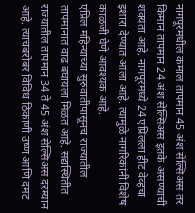नागपूरमधील कमाल तापमान 45 अंश सेल्सिअस तर किमान तापमान 24 अंश सेल्सिअस इतके असण्याची शक्यता आहे. नागपूरमध्ये 24 एप्रिलला हीट वेव्हचा इशारा देण्यात आला आहे. त्यामुळे नागरिकांनी विशेष काळजी घेणे आवश्यक आहे.
एप्रिल महिन्याच्या सुरुवातीपासूनच राज्यातील तापमानात वाढ बघायला मिळत आहे. सद्यस्थितीत राज्यातील तापमान 34 ते 45 अंश सेल्सिअस दरम्यान आहे. त्याचबरोबर विविध ठिकाणी उष्ण आणि दमट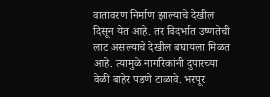वातावरण निर्माण झाल्याचे देखील दिसून येत आहे. तर विदर्भात उष्णतेची लाट असल्याचे देखील बघायला मिळत आहे. त्यामुळे नागरिकांनी दुपारच्या वेळी बाहेर पडणे टाळावे. भरपूर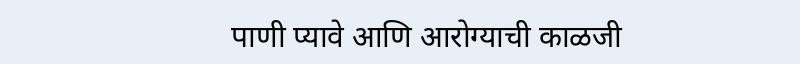पाणी प्यावे आणि आरोग्याची काळजी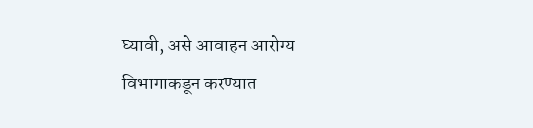घ्यावी, असे आवाहन आरोग्य विभागाकडून करण्यात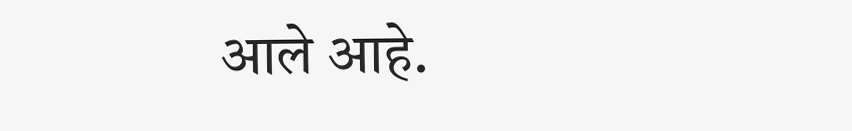आले आहे.